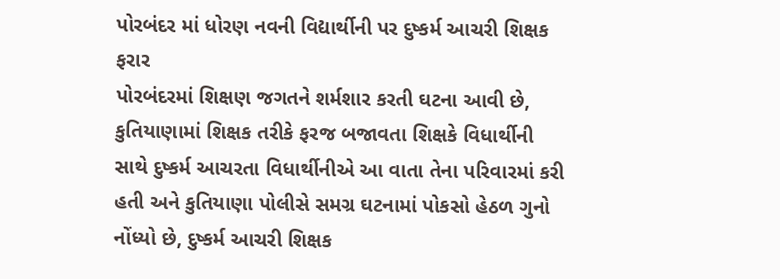પોરબંદર માં ધોરણ નવની વિદ્યાર્થીની પર દુષ્કર્મ આચરી શિક્ષક ફરાર
પોરબંદરમાં શિક્ષણ જગતને શર્મશાર કરતી ઘટના આવી છે, કુતિયાણામાં શિક્ષક તરીકે ફરજ બજાવતા શિક્ષકે વિધાર્થીની સાથે દુષ્કર્મ આચરતા વિધાર્થીનીએ આ વાતા તેના પરિવારમાં કરી હતી અને કુતિયાણા પોલીસે સમગ્ર ઘટનામાં પોકસો હેઠળ ગુનો નોંધ્યો છે, દુષ્કર્મ આચરી શિક્ષક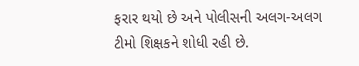ફરાર થયો છે અને પોલીસની અલગ-અલગ ટીમો શિક્ષકને શોધી રહી છે.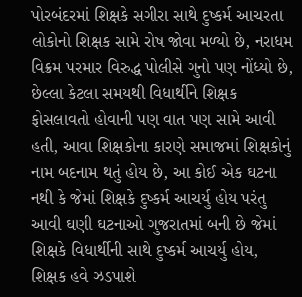પોરબંદરમાં શિક્ષકે સગીરા સાથે દુષ્કર્મ આચરતા લોકોનો શિક્ષક સામે રોષ જોવા મળ્યો છે, નરાધમ વિક્રમ પરમાર વિરુદ્ધ પોલીસે ગુનો પણ નોંધ્યો છે, છેલ્લા કેટલા સમયથી વિધાર્થીને શિક્ષક ફોસલાવતો હોવાની પણ વાત પણ સામે આવી હતી, આવા શિક્ષકોના કારણે સમાજમાં શિક્ષકોનું નામ બદનામ થતું હોય છે, આ કોઈ એક ઘટના નથી કે જેમાં શિક્ષકે દુષ્કર્મ આચર્યુ હોય પરંતુ આવી ઘણી ઘટનાઓ ગુજરાતમાં બની છે જેમાં શિક્ષકે વિધાર્થીની સાથે દુષ્કર્મ આચર્યુ હોય, શિક્ષક હવે ઝડપાશે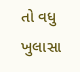તો વધુ ખુલાસા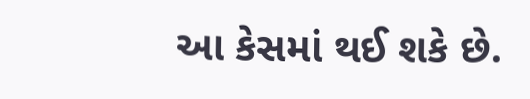આ કેસમાં થઈ શકે છે.